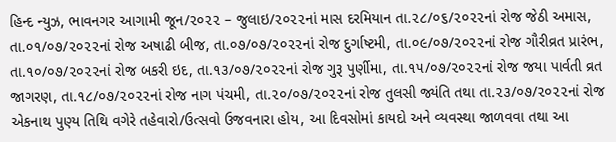હિન્દ ન્યુઝ, ભાવનગર આગામી જૂન/૨૦૨૨ – જુલાઇ/૨૦૨૨નાં માસ દરમિયાન તા.૨૮/૦૬/૨૦૨૨નાં રોજ જેઠી અમાસ, તા.૦૧/૦૭/૨૦૨૨નાં રોજ અષાઢી બીજ, તા.૦૭/૦૭/૨૦૨૨નાં રોજ દુર્ગાષ્ટમી, તા.૦૯/૦૭/૨૦૨૨નાં રોજ ગૌરીવ્રત પ્રારંભ, તા.૧૦/૦૭/૨૦૨૨નાં રોજ બકરી ઇદ, તા.૧૩/૦૭/૨૦૨૨નાં રોજ ગુરૂ પુર્ણીમા, તા.૧૫/૦૭/૨૦૨૨નાં રોજ જયા પાર્વતી વ્રત જાગરણ, તા.૧૮/૦૭/૨૦૨૨નાં રોજ નાગ પંચમી, તા.૨૦/૦૭/૨૦૨૨નાં રોજ તુલસી જ્યંતિ તથા તા.૨૩/૦૭/૨૦૨૨નાં રોજ એકનાથ પુણ્ય તિથિ વગેરે તહેવારો/ઉત્સવો ઉજવનારા હોય, આ દિવસોમાં કાયદો અને વ્યવસ્થા જાળવવા તથા આ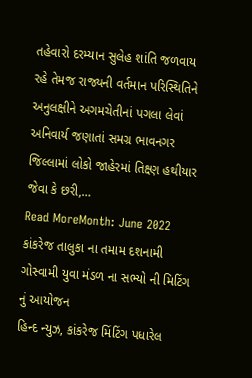તહેવારો દરમ્યાન સુલેહ શાંતિ જળવાય રહે તેમજ રાજ્યની વર્તમાન પરિસ્થિતિને અનુલક્ષીને અગમચેતીનાં પગલા લેવાં અનિવાર્ય જણાતાં સમગ્ર ભાવનગર જિલ્લામાં લોકો જાહેરમાં તિક્ષ્ણ હથીયાર જેવા કે છરી,…
Read MoreMonth: June 2022
કાંકરેજ તાલુકા ના તમામ દશનામી ગોસ્વામી યુવા મંડળ ના સભ્યો ની મિટિંગ નું આયોજન
હિન્દ ન્યુઝ, કાંકરેજ મિંટિંગ પધારેલ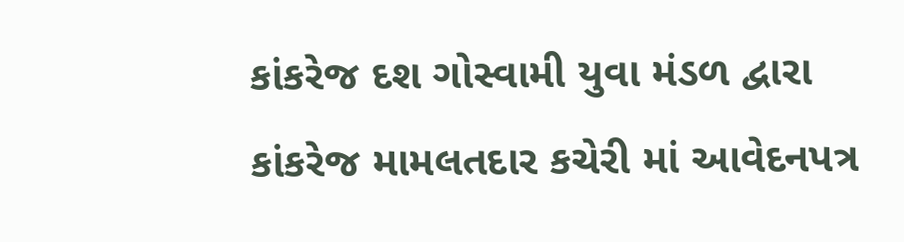કાંકરેજ દશ ગોસ્વામી યુવા મંડળ દ્વારા કાંકરેજ મામલતદાર કચેરી માં આવેદનપત્ર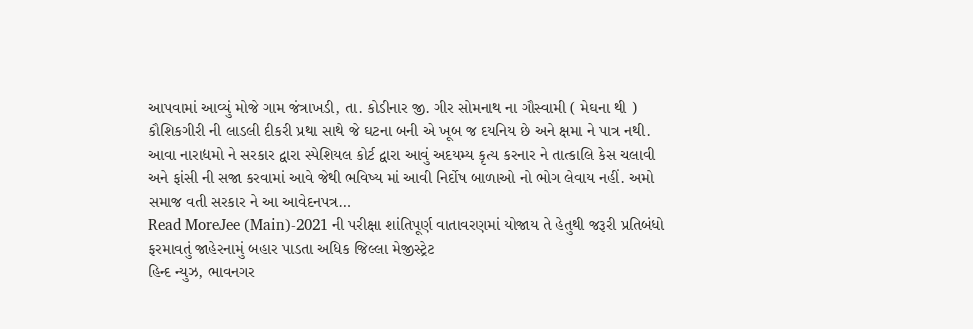આપવામાં આવ્યું મોજે ગામ જંત્રાખડી, તા. કોડીનાર જી. ગીર સોમનાથ ના ગૌસ્વામી ( મેઘના થી ) કૌશિકગીરી ની લાડલી દીકરી પ્રથા સાથે જે ઘટના બની એ ખૂબ જ દયનિય છે અને ક્ષમા ને પાત્ર નથી. આવા નારાદ્યમો ને સરકાર દ્વારા સ્પેશિયલ કોર્ટ દ્વારા આવું અદયમ્ય કૃત્ય કરનાર ને તાત્કાલિ કેસ ચલાવી અને ફાંસી ની સજા કરવામાં આવે જેથી ભવિષ્ય માં આવી નિર્દોષ બાળાઓ નો ભોગ લેવાય નહીં. અમો સમાજ વતી સરકાર ને આ આવેદનપત્ર…
Read MoreJee (Main)-2021 ની પરીક્ષા શાંતિપૂર્ણ વાતાવરણમાં યોજાય તે હેતુથી જરૂરી પ્રતિબંધો ફરમાવતું જાહેરનામું બહાર પાડતા અધિક જિલ્લા મેજીસ્ટ્રેટ
હિન્દ ન્યુઝ, ભાવનગર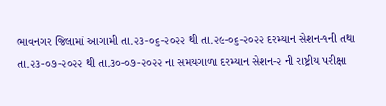ભાવનગર જિલામાં આગામી તા.૨૩-૦૬-૨૦૨૨ થી તા.૨૯-૦૬-૨૦૨૨ દરમ્યાન સેશન-૧ની તથા તા.૨૩-૦૭-૨૦૨૨ થી તા.૩૦-૦૭-૨૦૨૨ ના સમયગાળા દરમ્યાન સેશન-૨ ની રાષ્ટ્રીય પરીક્ષા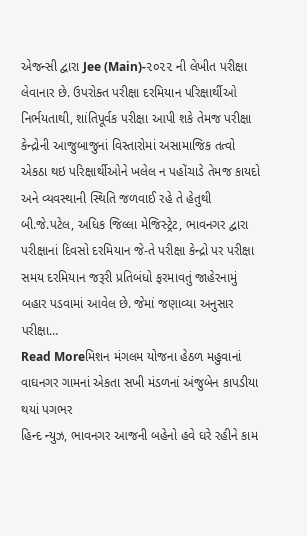એજન્સી દ્વારા Jee (Main)-૨૦૨૨ ની લેખીત પરીક્ષા લેવાનાર છે. ઉપરોક્ત પરીક્ષા દરમિયાન પરિક્ષાર્થીઓ નિર્ભયતાથી, શાંતિપૂર્વક પરીક્ષા આપી શકે તેમજ પરીક્ષા કેન્દ્રોની આજુબાજુનાં વિસ્તારોમાં અસામાજિક તત્વો એકઠા થઇ પરિક્ષાર્થીઓને ખલેલ ન પહોંચાડે તેમજ કાયદો અને વ્યવસ્થાની સ્થિતિ જળવાઈ રહે તે હેતુથી બી.જે.પટેલ, અધિક જિલ્લા મેજિસ્ટ્રેટ, ભાવનગર દ્વારા પરીક્ષાનાં દિવસો દરમિયાન જે-તે પરીક્ષા કેન્દ્રો પર પરીક્ષા સમય દરમિયાન જરૂરી પ્રતિબંધો ફરમાવતું જાહેરનામું બહાર પડવામાં આવેલ છે. જેમાં જણાવ્યા અનુસાર પરીક્ષા…
Read Moreમિશન મંગલમ યોજના હેઠળ મહુવાનાં વાઘનગર ગામનાં એકતા સખી મંડળનાં અંજુબેન કાપડીયા થયાં પગભર
હિન્દ ન્યુઝ, ભાવનગર આજની બહેનો હવે ઘરે રહીને કામ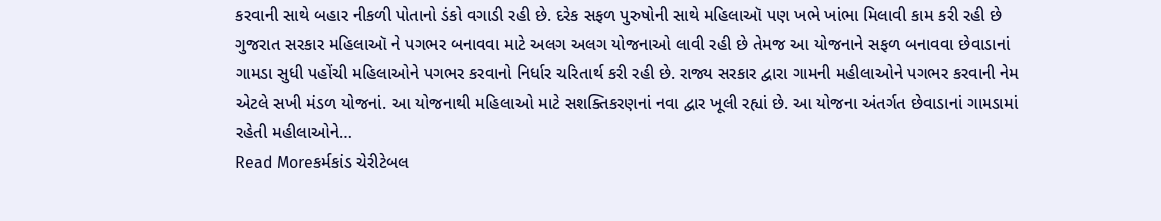કરવાની સાથે બહાર નીકળી પોતાનો ડંકો વગાડી રહી છે. દરેક સફળ પુરુષોની સાથે મહિલાઑ પણ ખભે ખાંભા મિલાવી કામ કરી રહી છે ગુજરાત સરકાર મહિલાઑ ને પગભર બનાવવા માટે અલગ અલગ યોજનાઓ લાવી રહી છે તેમજ આ યોજનાને સફળ બનાવવા છેવાડાનાં ગામડા સુધી પહોંચી મહિલાઓને પગભર કરવાનો નિર્ધાર ચરિતાર્થ કરી રહી છે. રાજ્ય સરકાર દ્વારા ગામની મહીલાઓને પગભર કરવાની નેમ એટલે સખી મંડળ યોજનાં. આ યોજનાથી મહિલાઓ માટે સશક્તિકરણનાં નવા દ્વાર ખૂલી રહ્યાં છે. આ યોજના અંતર્ગત છેવાડાનાં ગામડામાં રહેતી મહીલાઓને…
Read Moreકર્મકાંડ ચેરીટેબલ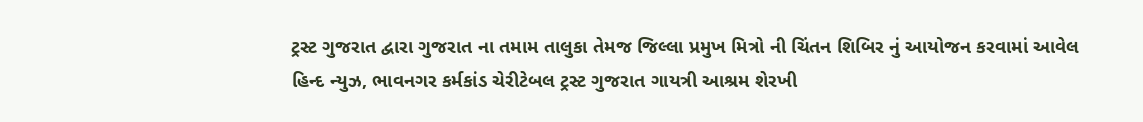ટ્રસ્ટ ગુજરાત દ્વારા ગુજરાત ના તમામ તાલુકા તેમજ જિલ્લા પ્રમુખ મિત્રો ની ચિંતન શિબિર નું આયોજન કરવામાં આવેલ
હિન્દ ન્યુઝ, ભાવનગર કર્મકાંડ ચેરીટેબલ ટ્રસ્ટ ગુજરાત ગાયત્રી આશ્રમ શેરખી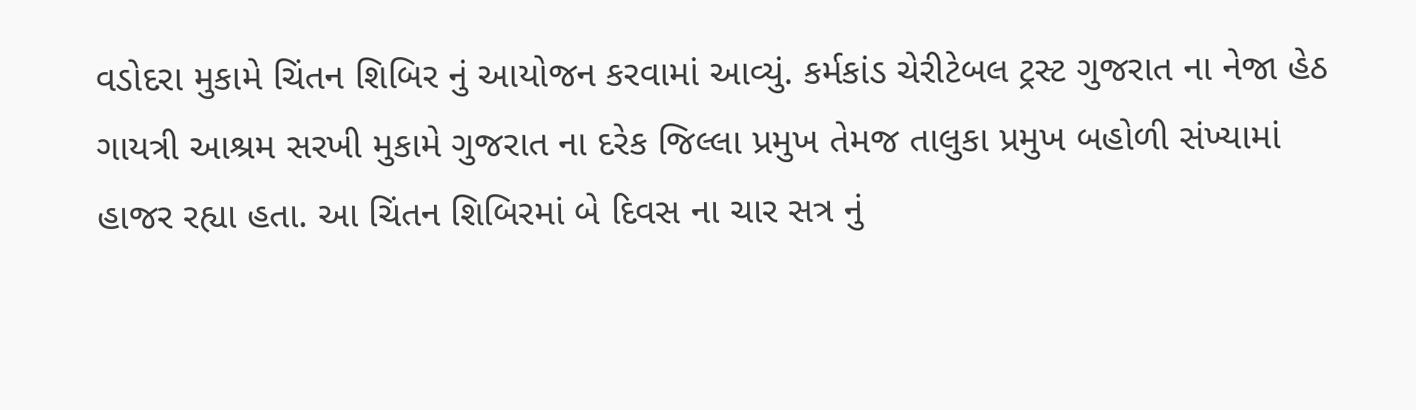વડોદરા મુકામે ચિંતન શિબિર નું આયોજન કરવામાં આવ્યું. કર્મકાંડ ચેરીટેબલ ટ્રસ્ટ ગુજરાત ના નેજા હેઠ ગાયત્રી આશ્રમ સરખી મુકામે ગુજરાત ના દરેક જિલ્લા પ્રમુખ તેમજ તાલુકા પ્રમુખ બહોળી સંખ્યામાં હાજર રહ્યા હતા. આ ચિંતન શિબિરમાં બે દિવસ ના ચાર સત્ર નું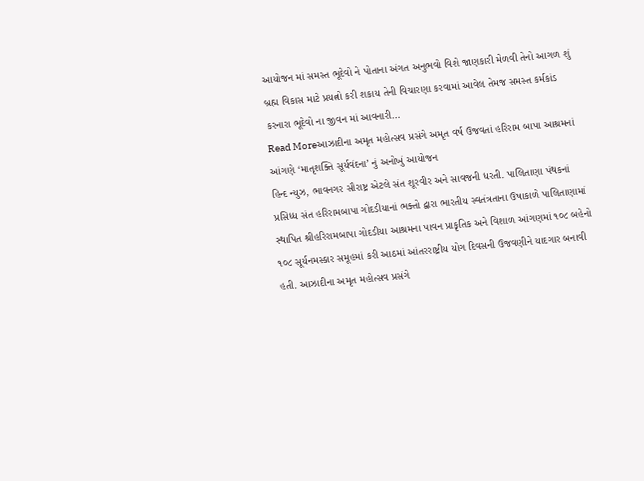આયોજન માં સમસ્ત ભૂદેવો ને પોતાના અંગત અનુભવો વિશે જાણકારી મેળવી તેનો આગળ શું બ્રહ્મ વિકાસ માટે પ્રયત્નો કરી શકાય તેની વિચારણા કરવામાં આવેલ તેમજ સમસ્ત કર્મકાંડ કરનારા ભૂદેવો ના જીવન માં આવનારી…
Read Moreઆઝાદીના અમૃત મહોત્સવ પ્રસંગે અમૃત વર્ષ ઉજવતાં હરિરામ બાપા આશ્રમનાં આંગણે ‘માતૃશક્તિ સૂર્યવંદના’ નું અનોખું આયોજન
હિન્દ ન્યુઝ, ભાવનગર સૌરાષ્ટ્ર એટલે સંત શૂરવીર અને સાવજની ધરતી. પાલિતાણા પંથકનાં પ્રસિધ્ધ સંત હરિરામબાપા ગોદડીયાનાં ભક્તો દ્વારા ભારતીય સ્વતંત્રતાના ઉષાકાળે પાલિતાણામાં સ્થાપિત શ્રીહરિરામબાપા ગોદડીયા આશ્રમના પાવન પ્રાકૃતિક અને વિશાળ આંગણમાં ૧૦૮ બહેનો ૧૦૮ સૂર્યનમસ્કાર સમૂહમાં કરી આઠમાં આંતરરાષ્ટ્રીય યોગ દિવસની ઉજવણીને યાદગાર બનાવી હતી. આઝાદીના અમૃત મહોત્સવ પ્રસંગે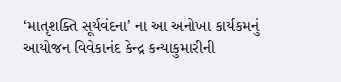‘માતૃશક્તિ સૂર્યવંદના’ ના આ અનોખા કાર્યકમનું આયોજન વિવેકાનંદ કેન્દ્ર કન્યાકુમારીની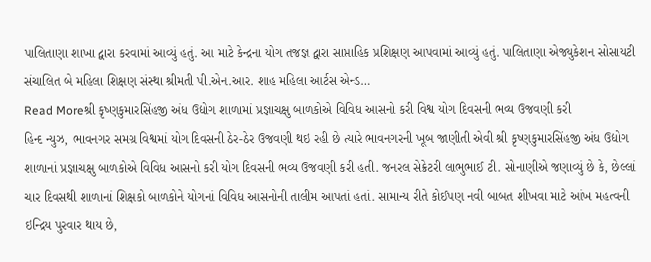પાલિતાણા શાખા દ્વારા કરવામાં આવ્યું હતું. આ માટે કેન્દ્રના યોગ તજજ્ઞ દ્વારા સાપ્તાહિક પ્રશિક્ષણ આપવામાં આવ્યું હતું. પાલિતાણા એજ્યુકેશન સોસાયટી સંચાલિત બે મહિલા શિક્ષણ સંસ્થા શ્રીમતી પી.એન.આર. શાહ મહિલા આર્ટસ એન્ડ…
Read Moreશ્રી કૃષ્ણકુમારસિંહજી અંધ ઉદ્યોગ શાળામાં પ્રજ્ઞાચક્ષુ બાળકોએ વિવિધ આસનો કરી વિશ્વ યોગ દિવસની ભવ્ય ઉજવણી કરી
હિન્દ ન્યુઝ, ભાવનગર સમગ્ર વિશ્વમાં યોગ દિવસની ઠેર-ઠેર ઉજવણી થઇ રહી છે ત્યારે ભાવનગરની ખૂબ જાણીતી એવી શ્રી કૃષ્ણકુમારસિંહજી અંધ ઉદ્યોગ શાળાનાં પ્રજ્ઞાચક્ષુ બાળકોએ વિવિધ આસનો કરી યોગ દિવસની ભવ્ય ઉજવણી કરી હતી. જનરલ સેક્રેટરી લાભુભાઈ ટી. સોનાણીએ જણાવ્યું છે કે, છેલ્લાં ચાર દિવસથી શાળાનાં શિક્ષકો બાળકોને યોગનાં વિવિધ આસનોની તાલીમ આપતાં હતાં. સામાન્ય રીતે કોઈપણ નવી બાબત શીખવા માટે આંખ મહત્વની ઇન્દ્રિય પુરવાર થાય છે,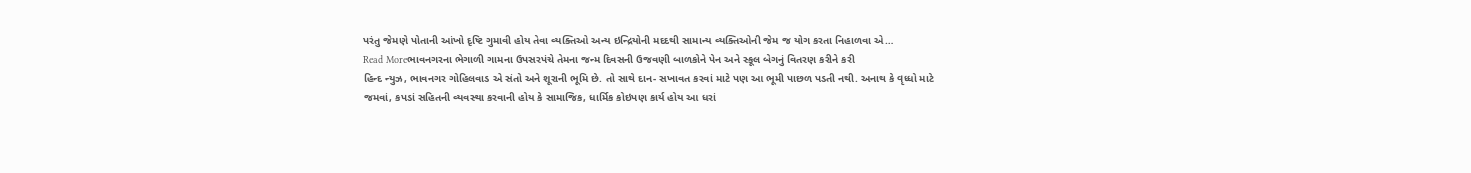પરંતુ જેમણે પોતાની આંખો દૃષ્ટિ ગુમાવી હોય તેવા વ્યક્તિઓ અન્ય ઇન્દ્રિયોની મદદથી સામાન્ય વ્યક્તિઓની જેમ જ યોગ કરતા નિહાળવા એ…
Read Moreભાવનગરના ભેગાળી ગામના ઉપસરપંચે તેમના જન્મ દિવસની ઉજવણી બાળકોને પેન અને સ્કૂલ બેગનું વિતરણ કરીને કરી
હિન્દ ન્યુઝ, ભાવનગર ગોહિલવાડ એ સંતો અને શૂરાની ભૂમિ છે. તો સાથે દાન- સખાવત કરવાં માટે પણ આ ભૂમી પાછળ પડતી નથી. અનાથ કે વૃધ્ધો માટે જમવાં, કપડાં સહિતની વ્યવસ્થા કરવાની હોય કે સામાજિક, ધાર્મિક કોઇપણ કાર્ય હોય આ ધરાં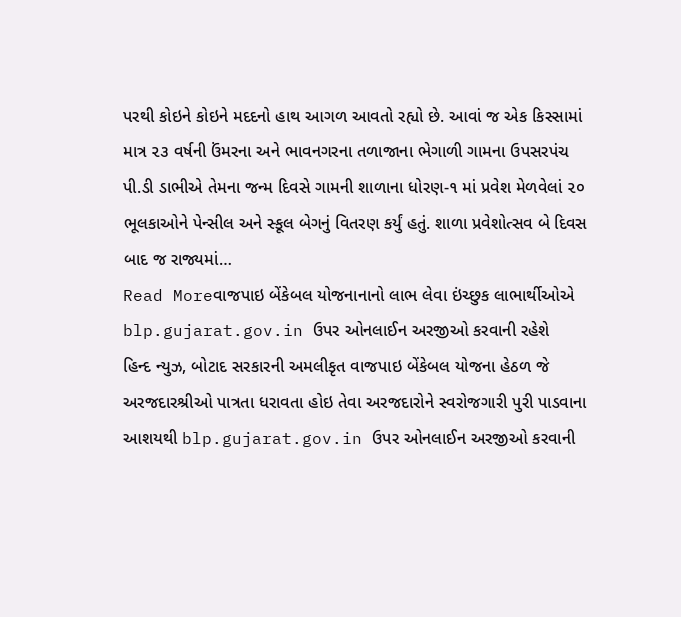પરથી કોઇને કોઇને મદદનો હાથ આગળ આવતો રહ્યો છે. આવાં જ એક કિસ્સામાં માત્ર ૨૩ વર્ષની ઉંમરના અને ભાવનગરના તળાજાના ભેગાળી ગામના ઉપસરપંચ પી.ડી ડાભીએ તેમના જન્મ દિવસે ગામની શાળાના ધોરણ-૧ માં પ્રવેશ મેળવેલાં ૨૦ ભૂલકાઓને પેન્સીલ અને સ્કૂલ બેગનું વિતરણ કર્યું હતું. શાળા પ્રવેશોત્સવ બે દિવસ બાદ જ રાજ્યમાં…
Read Moreવાજપાઇ બેંકેબલ યોજનાનાનો લાભ લેવા ઇંચ્છુક લાભાર્થીઓએ blp.gujarat.gov.in ઉપર ઓનલાઈન અરજીઓ કરવાની રહેશે
હિન્દ ન્યુઝ, બોટાદ સરકારની અમલીકૃત વાજપાઇ બેંકેબલ યોજના હેઠળ જે અરજદારશ્રીઓ પાત્રતા ધરાવતા હોઇ તેવા અરજદારોને સ્વરોજગારી પુરી પાડવાના આશયથી blp.gujarat.gov.in ઉપર ઓનલાઈન અરજીઓ કરવાની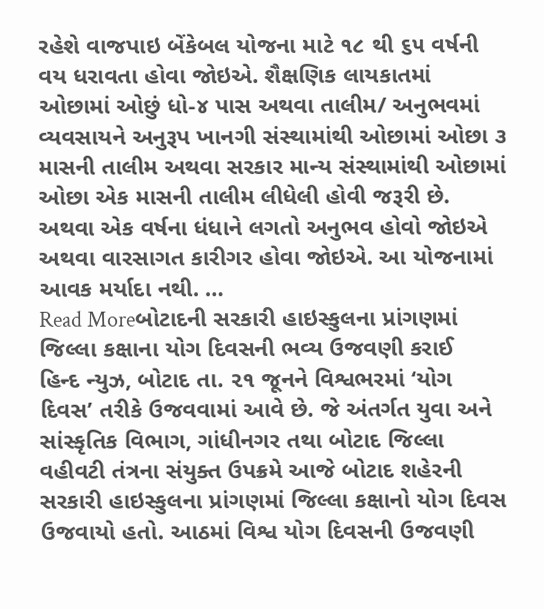રહેશે વાજપાઇ બેંકેબલ યોજના માટે ૧૮ થી ૬૫ વર્ષની વય ધરાવતા હોવા જોઇએ. શૈક્ષણિક લાયકાતમાં ઓછામાં ઓછું ધો-૪ પાસ અથવા તાલીમ/ અનુભવમાં વ્યવસાયને અનુરૂપ ખાનગી સંસ્થામાંથી ઓછામાં ઓછા ૩ માસની તાલીમ અથવા સરકાર માન્ય સંસ્થામાંથી ઓછામાં ઓછા એક માસની તાલીમ લીધેલી હોવી જરૂરી છે. અથવા એક વર્ષના ધંધાને લગતો અનુભવ હોવો જોઇએ અથવા વારસાગત કારીગર હોવા જોઇએ. આ યોજનામાં આવક મર્યાદા નથી. …
Read Moreબોટાદની સરકારી હાઇસ્કુલના પ્રાંગણમાં જિલ્લા કક્ષાના યોગ દિવસની ભવ્ય ઉજવણી કરાઈ
હિન્દ ન્યુઝ, બોટાદ તા. ૨૧ જૂનને વિશ્વભરમાં ‘યોગ દિવસ’ તરીકે ઉજવવામાં આવે છે. જે અંતર્ગત યુવા અને સાંસ્કૃતિક વિભાગ, ગાંધીનગર તથા બોટાદ જિલ્લા વહીવટી તંત્રના સંયુક્ત ઉપક્રમે આજે બોટાદ શહેરની સરકારી હાઇસ્કુલના પ્રાંગણમાં જિલ્લા કક્ષાનો યોગ દિવસ ઉજવાયો હતો. આઠમાં વિશ્વ યોગ દિવસની ઉજવણી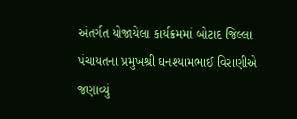અંતર્ગત યોજાયેલા કાર્યક્રમમાં બોટાદ જિલ્લા પંચાયતના પ્રમુખશ્રી ઘનશ્યામભાઈ વિરાણીએ જણાવ્યું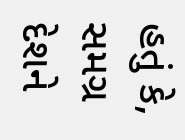હતું કે, સમગ્ર દેશને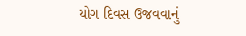યોગ દિવસ ઉજવવાનું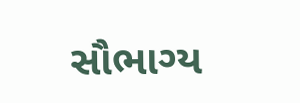સૌભાગ્ય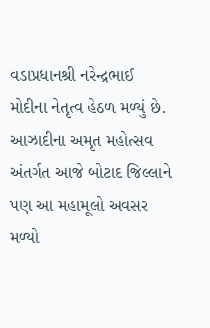વડાપ્રધાનશ્રી નરેન્દ્રભાઈ મોદીના નેતૃત્વ હેઠળ મળ્યું છે. આઝાદીના અમૃત મહોત્સવ અંતર્ગત આજે બોટાદ જિલ્લાને પણ આ મહામૂલો અવસર મળ્યો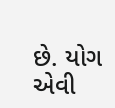છે. યોગ એવી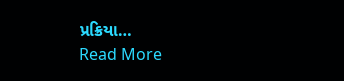પ્રક્રિયા…
Read More